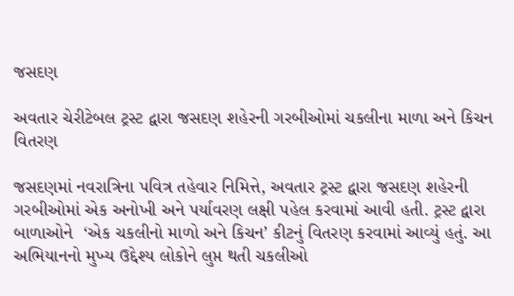જસદણ

અવતાર ચેરીટેબલ ટ્રસ્ટ દ્વારા જસદણ શહેરની ગરબીઓમાં ચકલીના માળા અને કિચન વિતરણ

જસદણમાં નવરાત્રિના પવિત્ર તહેવાર નિમિત્તે, અવતાર ટ્રસ્ટ દ્વારા જસદણ શહેરની ગરબીઓમાં એક અનોખી અને પર્યાવરણ લક્ષી પહેલ કરવામાં આવી હતી. ટ્રસ્ટ દ્વારા બાળાઓને  ‘એક ચકલીનો માળો અને કિચન’ કીટનું વિતરણ કરવામાં આવ્યું હતું. આ અભિયાનનો મુખ્ય ઉદ્દેશ્ય લોકોને લુપ્ત થતી ચકલીઓ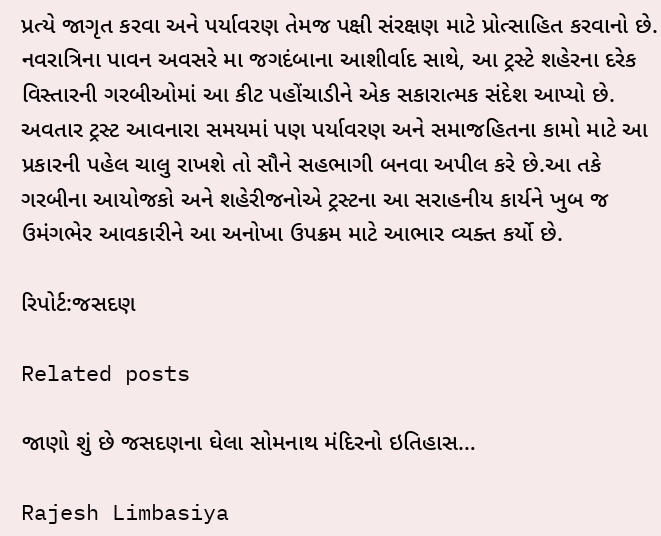પ્રત્યે જાગૃત કરવા અને પર્યાવરણ તેમજ પક્ષી સંરક્ષણ માટે પ્રોત્સાહિત કરવાનો છે. નવરાત્રિના પાવન અવસરે મા જગદંબાના આશીર્વાદ સાથે, આ ટ્રસ્ટે શહેરના દરેક વિસ્તારની ગરબીઓમાં આ કીટ પહોંચાડીને એક સકારાત્મક સંદેશ આપ્યો છે. અવતાર ટ્રસ્ટ આવનારા સમયમાં પણ પર્યાવરણ અને સમાજહિતના કામો માટે આ પ્રકારની પહેલ ચાલુ રાખશે તો સૌને સહભાગી બનવા અપીલ કરે છે.આ તકે ગરબીના આયોજકો અને શહેરીજનોએ ટ્રસ્ટના આ સરાહનીય કાર્યને ખુબ જ ઉમંગભેર આવકારીને આ અનોખા ઉપક્રમ માટે આભાર વ્યક્ત કર્યો છે.

રિપોર્ટ:જસદણ

Related posts

જાણો શું છે જસદણના ઘેલા સોમનાથ મંદિરનો ઇતિહાસ…

Rajesh Limbasiya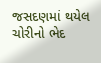જસદણમાં થયેલ ચોરીનો ભેદ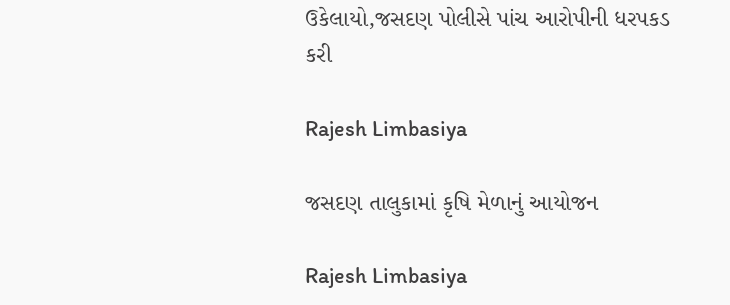ઉકેલાયો,જસદણ પોલીસે પાંચ આરોપીની ધરપકડ કરી

Rajesh Limbasiya

જસદણ તાલુકામાં કૃષિ મેળાનું આયોજન

Rajesh Limbasiya